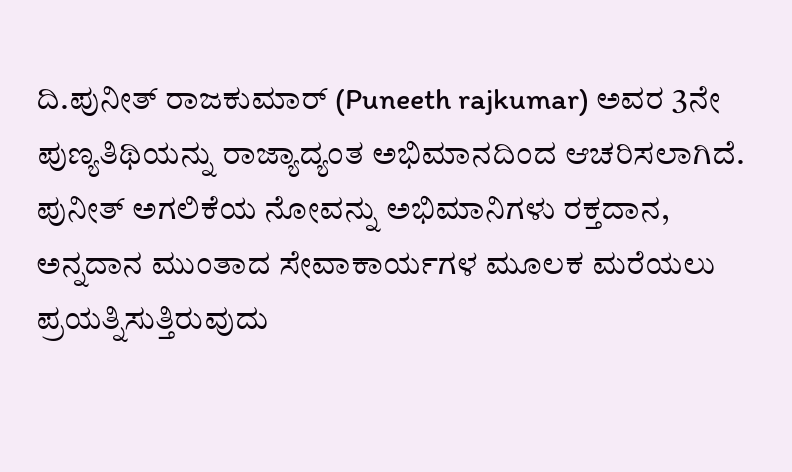ದಿ.ಪುನೀತ್ ರಾಜಕುಮಾರ್ (Puneeth rajkumar) ಅವರ 3ನೇ ಪುಣ್ಯತಿಥಿಯನ್ನು ರಾಜ್ಯಾದ್ಯಂತ ಅಭಿಮಾನದಿಂದ ಆಚರಿಸಲಾಗಿದೆ. ಪುನೀತ್ ಅಗಲಿಕೆಯ ನೋವನ್ನು ಅಭಿಮಾನಿಗಳು ರಕ್ತದಾನ, ಅನ್ನದಾನ ಮುಂತಾದ ಸೇವಾಕಾರ್ಯಗಳ ಮೂಲಕ ಮರೆಯಲು ಪ್ರಯತ್ನಿಸುತ್ತಿರುವುದು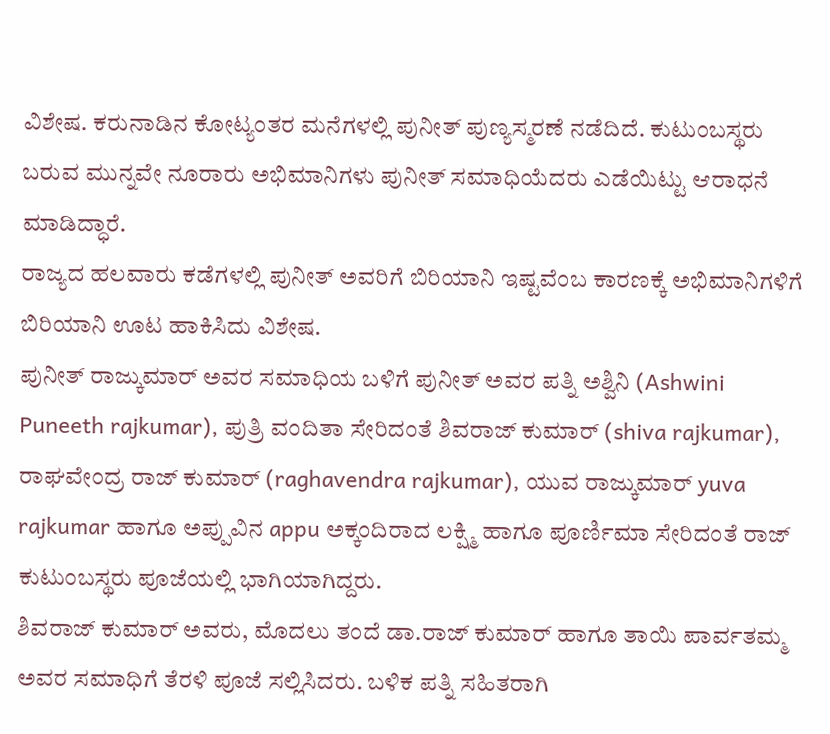ವಿಶೇಷ. ಕರುನಾಡಿನ ಕೋಟ್ಯಂತರ ಮನೆಗಳಲ್ಲಿ ಪುನೀತ್ ಪುಣ್ಯಸ್ಮರಣೆ ನಡೆದಿದೆ. ಕುಟುಂಬಸ್ಥರು ಬರುವ ಮುನ್ನವೇ ನೂರಾರು ಅಭಿಮಾನಿಗಳು ಪುನೀತ್ ಸಮಾಧಿಯೆದರು ಎಡೆಯಿಟ್ಟು ಆರಾಧನೆ ಮಾಡಿದ್ಧಾರೆ.
ರಾಜ್ಯದ ಹಲವಾರು ಕಡೆಗಳಲ್ಲಿ ಪುನೀತ್ ಅವರಿಗೆ ಬಿರಿಯಾನಿ ಇಷ್ಟವೆಂಬ ಕಾರಣಕ್ಕೆ ಅಭಿಮಾನಿಗಳಿಗೆ ಬಿರಿಯಾನಿ ಊಟ ಹಾಕಿಸಿದು ವಿಶೇಷ.
ಪುನೀತ್ ರಾಜ್ಕುಮಾರ್ ಅವರ ಸಮಾಧಿಯ ಬಳಿಗೆ ಪುನೀತ್ ಅವರ ಪತ್ನಿ ಅಶ್ವಿನಿ (Ashwini Puneeth rajkumar), ಪುತ್ರಿ ವಂದಿತಾ ಸೇರಿದಂತೆ ಶಿವರಾಜ್ ಕುಮಾರ್ (shiva rajkumar), ರಾಘವೇಂದ್ರ ರಾಜ್ ಕುಮಾರ್ (raghavendra rajkumar), ಯುವ ರಾಜ್ಕುಮಾರ್ yuva rajkumar ಹಾಗೂ ಅಪ್ಪುವಿನ appu ಅಕ್ಕಂದಿರಾದ ಲಕ್ಷ್ಮಿ ಹಾಗೂ ಪೂರ್ಣಿಮಾ ಸೇರಿದಂತೆ ರಾಜ್ ಕುಟುಂಬಸ್ಥರು ಪೂಜೆಯಲ್ಲಿ ಭಾಗಿಯಾಗಿದ್ದರು.
ಶಿವರಾಜ್ ಕುಮಾರ್ ಅವರು, ಮೊದಲು ತಂದೆ ಡಾ.ರಾಜ್ ಕುಮಾರ್ ಹಾಗೂ ತಾಯಿ ಪಾರ್ವತಮ್ಮ ಅವರ ಸಮಾಧಿಗೆ ತೆರಳಿ ಪೂಜೆ ಸಲ್ಲಿಸಿದರು. ಬಳಿಕ ಪತ್ನಿ ಸಹಿತರಾಗಿ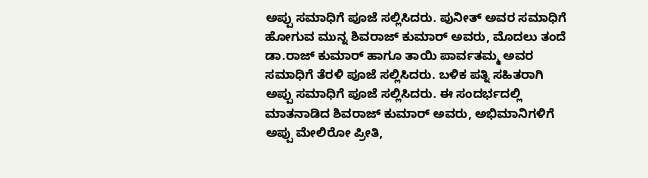ಅಪ್ಪು ಸಮಾಧಿಗೆ ಪೂಜೆ ಸಲ್ಲಿಸಿದರು. ಪುನೀತ್ ಅವರ ಸಮಾಧಿಗೆ ಹೋಗುವ ಮುನ್ನ ಶಿವರಾಜ್ ಕುಮಾರ್ ಅವರು, ಮೊದಲು ತಂದೆ ಡಾ.ರಾಜ್ ಕುಮಾರ್ ಹಾಗೂ ತಾಯಿ ಪಾರ್ವತಮ್ಮ ಅವರ ಸಮಾಧಿಗೆ ತೆರಳಿ ಪೂಜೆ ಸಲ್ಲಿಸಿದರು. ಬಳಿಕ ಪತ್ನಿ ಸಹಿತರಾಗಿ ಅಪ್ಪು ಸಮಾಧಿಗೆ ಪೂಜೆ ಸಲ್ಲಿಸಿದರು. ಈ ಸಂದರ್ಭದಲ್ಲಿ ಮಾತನಾಡಿದ ಶಿವರಾಜ್ ಕುಮಾರ್ ಅವರು, ಅಭಿಮಾನಿಗಳಿಗೆ ಅಪ್ಪು ಮೇಲಿರೋ ಪ್ರೀತಿ,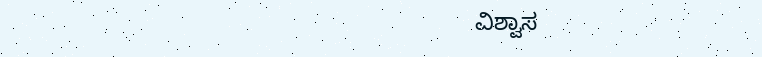ವಿಶ್ವಾಸ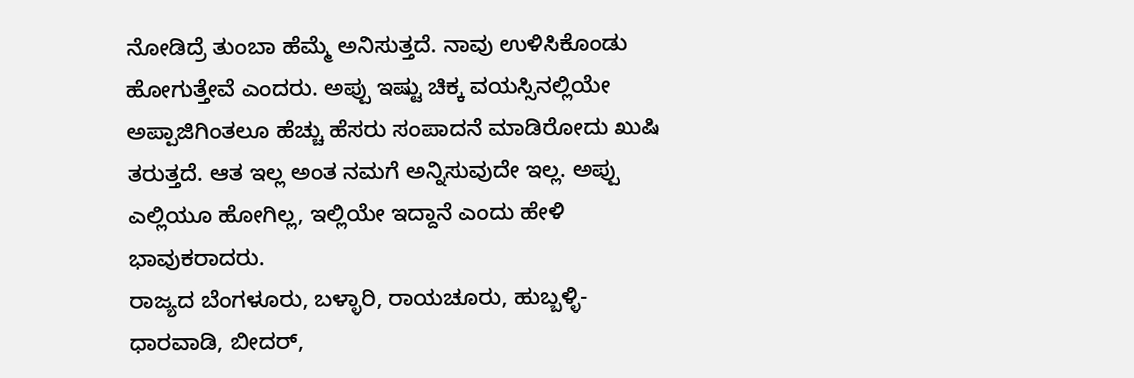ನೋಡಿದ್ರೆ ತುಂಬಾ ಹೆಮ್ಮೆ ಅನಿಸುತ್ತದೆ. ನಾವು ಉಳಿಸಿಕೊಂಡು ಹೋಗುತ್ತೇವೆ ಎಂದರು. ಅಪ್ಪು ಇಷ್ಟು ಚಿಕ್ಕ ವಯಸ್ಸಿನಲ್ಲಿಯೇ ಅಪ್ಪಾಜಿಗಿಂತಲೂ ಹೆಚ್ಚು ಹೆಸರು ಸಂಪಾದನೆ ಮಾಡಿರೋದು ಖುಷಿ ತರುತ್ತದೆ. ಆತ ಇಲ್ಲ ಅಂತ ನಮಗೆ ಅನ್ನಿಸುವುದೇ ಇಲ್ಲ. ಅಪ್ಪು ಎಲ್ಲಿಯೂ ಹೋಗಿಲ್ಲ, ಇಲ್ಲಿಯೇ ಇದ್ದಾನೆ ಎಂದು ಹೇಳಿ ಭಾವುಕರಾದರು.
ರಾಜ್ಯದ ಬೆಂಗಳೂರು, ಬಳ್ಳಾರಿ, ರಾಯಚೂರು, ಹುಬ್ಬಳ್ಳಿ-ಧಾರವಾಡಿ, ಬೀದರ್,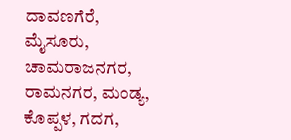ದಾವಣಗೆರೆ, ಮೈಸೂರು, ಚಾಮರಾಜನಗರ, ರಾಮನಗರ, ಮಂಡ್ಯ, ಕೊಪ್ಪಳ, ಗದಗ,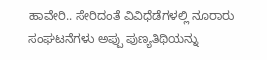ಹಾವೇರಿ.. ಸೇರಿದಂತೆ ವಿವಿಧೆಡೆಗಳಲ್ಲಿ ನೂರಾರು ಸಂಘಟನೆಗಳು ಅಪ್ಪು ಪುಣ್ಯತಿಥಿಯನ್ನು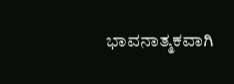ಭಾವನಾತ್ಮಕವಾಗಿ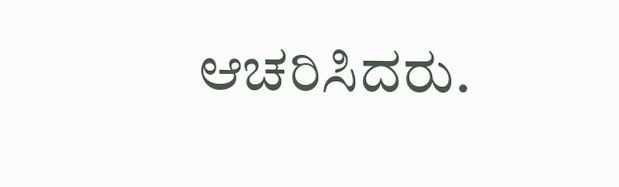ಆಚರಿಸಿದರು.